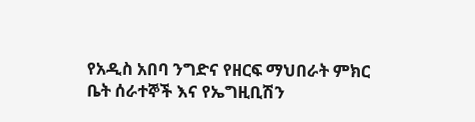የአዲስ አበባ ንግድና የዘርፍ ማህበራት ምክር ቤት ሰራተኞች እና የኤግዚቢሽን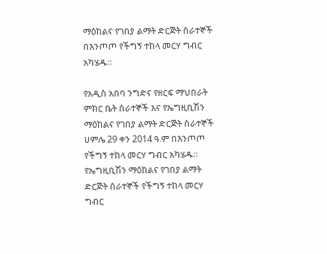ማዕከልና የገበያ ልማት ድርጅት ሰራተኞች በእንጦጦ የችግኝ ተከላ መርሃ ግብር አካሄዱ።

የአዲስ አበባ ንግድና የዘርፍ ማህበራት ምክር ቤት ሰራተኞች እና የኤግዚቢሽን ማዕከልና የገበያ ልማት ድርጅት ሰራተኞች ሀምሌ 29 ቀን 2014 ዓ.ም በእንጦጦ የችግኝ ተከላ መርሃ ግብር አካሄዱ።
የኤግዚቢሽን ማዕከልና የገበያ ልማት ድርጅት ሰራተኞች የችግኝ ተከላ መርሃ ግብር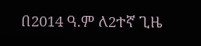በ2014 ዓ.ም ለ2ተኛ ጊዜ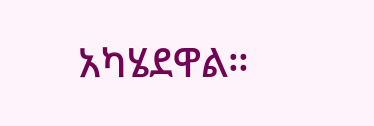አካሄደዋል።